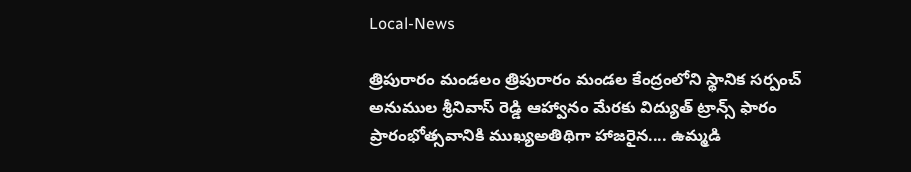Local-News

త్రిపురారం మండలం త్రిపురారం మండల కేంద్రంలోని స్థానిక సర్పంచ్ అనుముల శ్రీనివాస్ రెడ్డి ఆహ్వానం మేరకు విద్యుత్ ట్రాన్స్ ఫారం ప్రారంభోత్సవానికి ముఖ్యఅతిథిగా హాజరైన.... ఉమ్మడి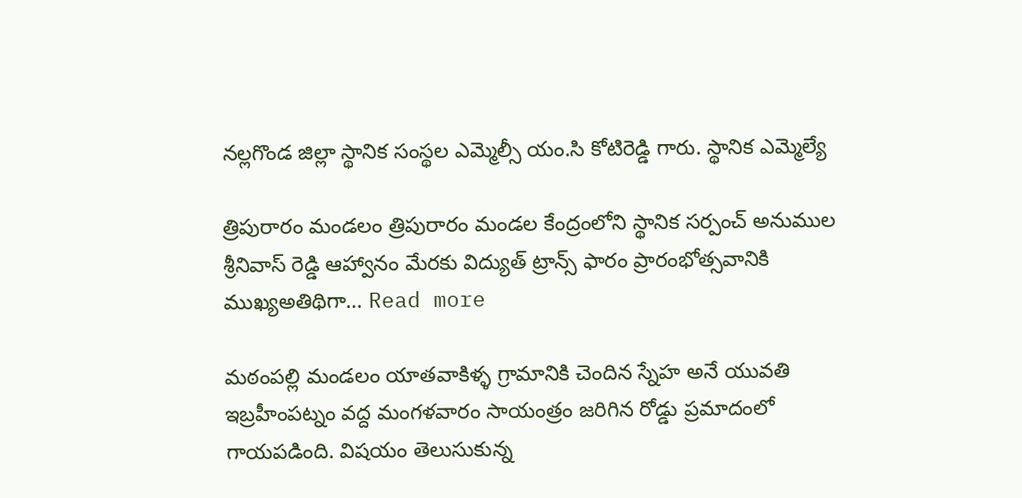నల్లగొండ జిల్లా స్థానిక సంస్థల ఎమ్మెల్సీ యం.సి కోటిరెడ్డి గారు. స్థానిక ఎమ్మెల్యే

త్రిపురారం మండలం త్రిపురారం మండల కేంద్రంలోని స్థానిక సర్పంచ్ అనుముల శ్రీనివాస్ రెడ్డి ఆహ్వానం మేరకు విద్యుత్ ట్రాన్స్ ఫారం ప్రారంభోత్సవానికి ముఖ్యఅతిథిగా… Read more

మఠంపల్లి మండలం యాతవాకిళ్ళ గ్రామానికి చెందిన స్నేహ అనే యువతి ఇబ్రహీంపట్నం వద్ద మంగళవారం సాయంత్రం జరిగిన రోడ్డు ప్రమాదంలో గాయపడింది. విషయం తెలుసుకున్న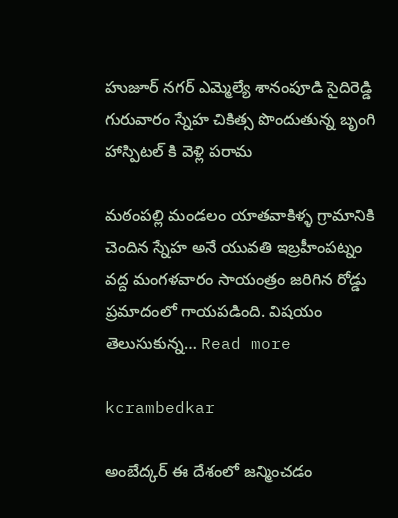హుజూర్ నగర్ ఎమ్మెల్యే శానంపూడి సైదిరెడ్డి గురువారం స్నేహ చికిత్స పొందుతున్న బృంగి హాస్పిటల్ కి వెళ్లి పరామ

మఠంపల్లి మండలం యాతవాకిళ్ళ గ్రామానికి చెందిన స్నేహ అనే యువతి ఇబ్రహీంపట్నం వద్ద మంగళవారం సాయంత్రం జరిగిన రోడ్డు ప్రమాదంలో గాయపడింది. విషయం తెలుసుకున్న… Read more

kcrambedkar

అంబేద్కర్ ఈ దేశంలో జన్మించడం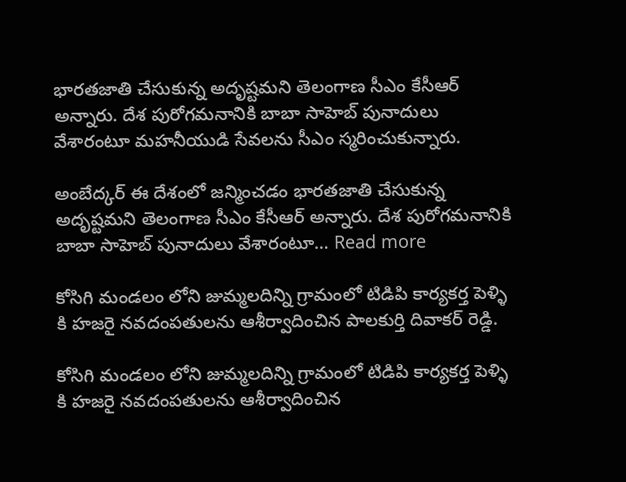భారతజాతి చేసుకున్న అదృష్టమని తెలంగాణ సీఎం కేసీఆర్ అన్నారు. దేశ పురోగమనానికి బాబా సాహెబ్ పునాదులు వేశారంటూ మహనీయుడి సేవలను సీఎం స్మరించుకున్నారు.

అంబేద్కర్ ఈ దేశంలో జన్మించడం భారతజాతి చేసుకున్న అదృష్టమని తెలంగాణ సీఎం కేసీఆర్ అన్నారు. దేశ పురోగమనానికి బాబా సాహెబ్ పునాదులు వేశారంటూ… Read more

కోసిగి మండలం లోని జుమ్మలదిన్ని గ్రామంలో టిడిపి కార్యకర్త పెళ్ళి కి హజరై నవదంపతులను ఆశీర్వాదించిన పాలకుర్తి దివాకర్ రెడ్డి.

కోసిగి మండలం లోని జుమ్మలదిన్ని గ్రామంలో టిడిపి కార్యకర్త పెళ్ళి కి హజరై నవదంపతులను ఆశీర్వాదించిన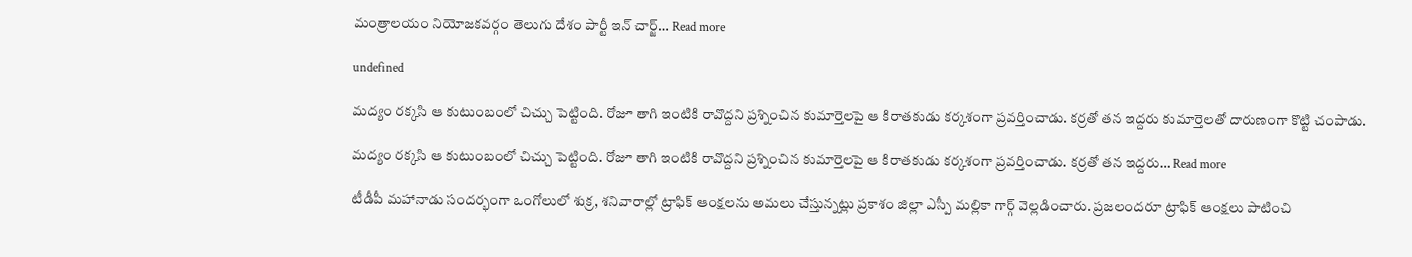మంత్రాలయం నియోజకవర్గం తెలుగు దేశం పార్టీ ఇన్ చార్జ్… Read more

undefined

మద్యం రక్కసి ఆ కుటుంబంలో చిచ్చు పెట్టింది. రోజూ తాగి ఇంటికి రావొద్దని ప్రశ్నించిన కుమార్తెలపై ఆ కిరాతకుడు కర్కశంగా ప్రవర్తించాడు. కర్రతో తన ఇద్దరు కుమార్తెలతో దారుణంగా కొట్టి చంపాడు.

మద్యం రక్కసి ఆ కుటుంబంలో చిచ్చు పెట్టింది. రోజూ తాగి ఇంటికి రావొద్దని ప్రశ్నించిన కుమార్తెలపై ఆ కిరాతకుడు కర్కశంగా ప్రవర్తించాడు. కర్రతో తన ఇద్దరు… Read more

టీడీపీ మహానాడు సందర్భంగా ఒంగోలులో శుక్ర, శనివారాల్లో ట్రాఫిక్ ఆంక్షలను అమలు చేస్తున్నట్లు ప్రకాశం జిల్లా ఎస్పీ మల్లికా గార్గ్ వెల్లడించారు. ప్రజలందరూ ట్రాఫిక్ ఆంక్షలు పాటించి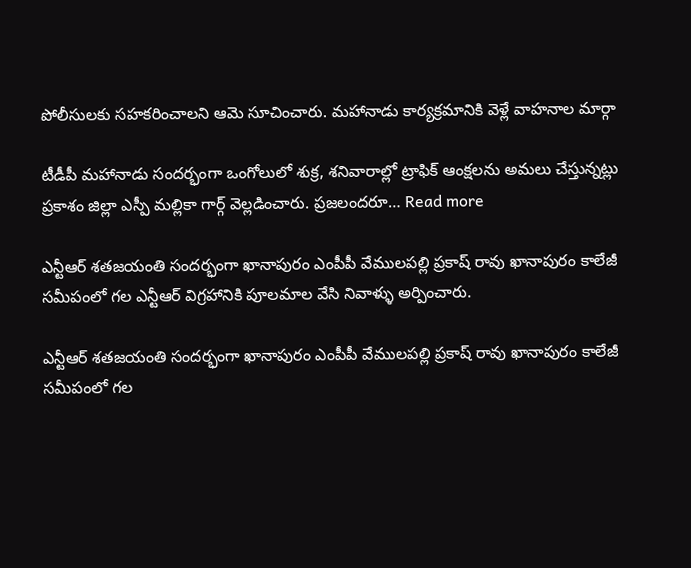పోలీసులకు సహకరించాలని ఆమె సూచించారు. మహానాడు కార్యక్రమానికి వెళ్లే వాహనాల మార్గా

టీడీపీ మహానాడు సందర్భంగా ఒంగోలులో శుక్ర, శనివారాల్లో ట్రాఫిక్ ఆంక్షలను అమలు చేస్తున్నట్లు ప్రకాశం జిల్లా ఎస్పీ మల్లికా గార్గ్ వెల్లడించారు. ప్రజలందరూ… Read more

ఎన్టీఆర్ శతజయంతి సందర్భంగా ఖానాపురం ఎంపీపీ వేములపల్లి ప్రకాష్ రావు ఖానాపురం కాలేజీ సమీపంలో గల ఎన్టీఆర్ విగ్రహానికి పూలమాల వేసి నివాళ్ళు అర్పించారు.

ఎన్టీఆర్ శతజయంతి సందర్భంగా ఖానాపురం ఎంపీపీ వేములపల్లి ప్రకాష్ రావు ఖానాపురం కాలేజీ సమీపంలో గల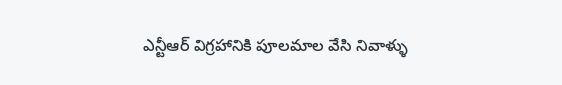ఎన్టీఆర్ విగ్రహానికి పూలమాల వేసి నివాళ్ళు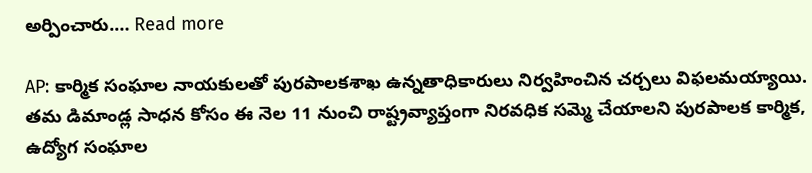అర్పించారు.… Read more

AP: కార్మిక సంఘాల నాయకులతో పురపాలకశాఖ ఉన్నతాధికారులు నిర్వహించిన చర్చలు విఫలమయ్యాయి. తమ డిమాండ్ల సాధన కోసం ఈ నెల 11 నుంచి రాష్ట్రవ్యాప్తంగా నిరవధిక సమ్మె చేయాలని పురపాలక కార్మిక, ఉద్యోగ సంఘాల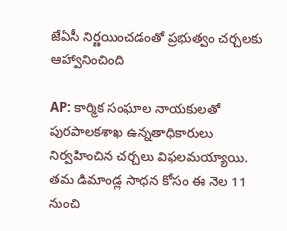జేఏసీ నిర్ణయించడంతో ప్రభుత్వం చర్చలకు ఆహ్వానించింది

AP: కార్మిక సంఘాల నాయకులతో పురపాలకశాఖ ఉన్నతాధికారులు నిర్వహించిన చర్చలు విఫలమయ్యాయి. తమ డిమాండ్ల సాధన కోసం ఈ నెల 11 నుంచి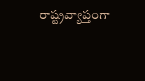రాష్ట్రవ్యాప్తంగా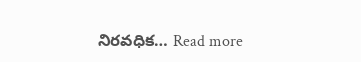నిరవధిక… Read more